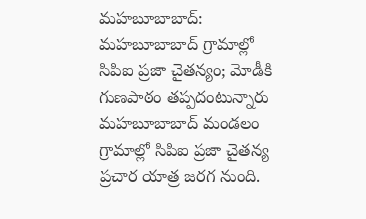మహబూబాబాద్: మహబూబాబాద్ గ్రామాల్లో సిపిఐ ప్రజా చైతన్యం; మోడీకి గుణపాఠం తప్పదంటున్నారు
మహబూబాబాద్ మండలం గ్రామాల్లో సిపిఐ ప్రజా చైతన్య ప్రచార యాత్ర జరగ నుంది.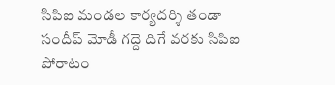సిపిఐ మండల కార్యదర్శి తండా సందీప్ మోడీ గద్దె దిగే వరకు సిపిఐ పోరాటం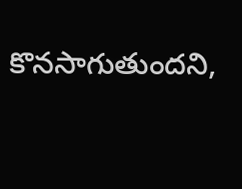కొనసాగుతుందని,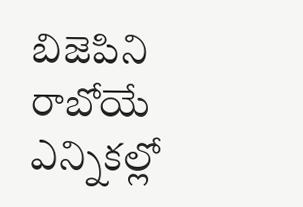బిజెపిని రాబోయే ఎన్నికల్లో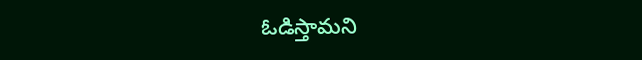ఓడిస్తామని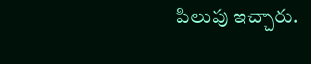పిలుపు ఇచ్చారు.